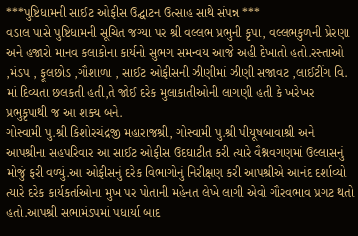***પુષ્ટિધામની સાઈટ ઓફીસ ઉદ્ઘાટન ઉત્સાહ સાથે સંપન્ન ***
વડાલ પાસે પુષ્ટિધામની સૂચિત જગ્યા પર શ્રી વલ્લભ પ્રભુની કૃપા, વલ્લભકુળની પ્રેરણા અને હજારો માનવ કલાકોના કાર્યનો સુભગ સમન્વય આજે અહી દેખાતો હતો.રસ્તાઓ ,મંડપ , ફૂલછોડ ,ગૌશાળા , સાઈટ ઓફીસની ઝીણીમાં ઝીણી સજાવટ ,લાઈટીંગ વિ. માં દિવ્યતા છલકતી હતી,તે જોઈ દરેક મુલાકાતીઓની લાગણી હતી કે ખરેખર પ્રભુકૃપાથી જ આ શક્ય બને.
ગોસ્વામી પુ.શ્રી કિશોરચંદ્રજી મહારાજશ્રી, ગોસ્વામી પુ.શ્રી પીયૂષબાવાશ્રી અને આપશ્રીના સહપરિવાર આ સાઈટ ઓફીસ ઉદઘાટીત કરી ત્યારે વૈશ્નવગણમાં ઉલ્લાસનું મોજું ફરી વળ્યું.આ ઓફીસનું દરેક વિભાગોનું નિરીક્ષણ કરી આપશ્રીએ આનંદ દર્શાવ્યો ત્યારે દરેક કાર્યકર્તાઓના મુખ પર પોતાની મહેનત લેખે લાગી એવો ગૌરવભાવ પ્રગટ થતો હતો.આપશ્રી સભામંડપમાં પધાર્યા બાદ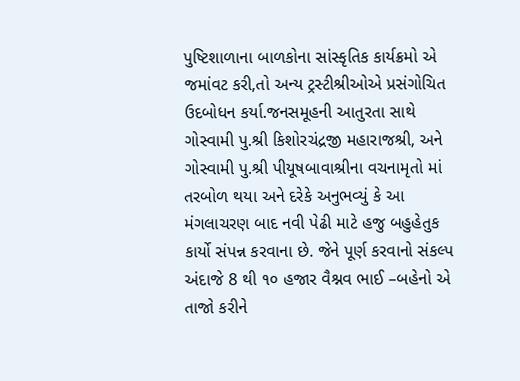પુષ્ટિશાળાના બાળકોના સાંસ્કૃતિક કાર્યક્રમો એ જમાંવટ કરી,તો અન્ય ટ્રસ્ટીશ્રીઓએ પ્રસંગોચિત ઉદબોધન કર્યા.જનસમૂહની આતુરતા સાથે ગોસ્વામી પુ.શ્રી કિશોરચંદ્રજી મહારાજશ્રી, અને ગોસ્વામી પુ.શ્રી પીયૂષબાવાશ્રીના વચનામૃતો માં તરબોળ થયા અને દરેકે અનુભવ્યું કે આ મંગલાચરણ બાદ નવી પેઢી માટે હજુ બહુહેતુક કાર્યો સંપન્ન કરવાના છે. જેને પૂર્ણ કરવાનો સંકલ્પ અંદાજે 8 થી ૧૦ હજાર વૈશ્નવ ભાઈ –બહેનો એ તાજો કરીને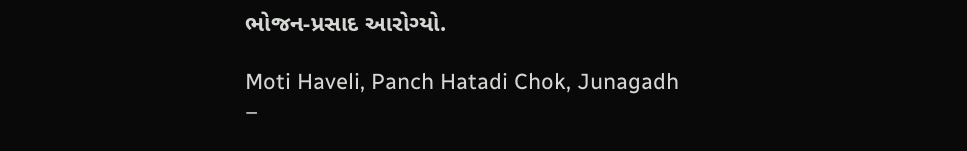ભોજન-પ્રસાદ આરોગ્યો.

Moti Haveli, Panch Hatadi Chok, Junagadh
–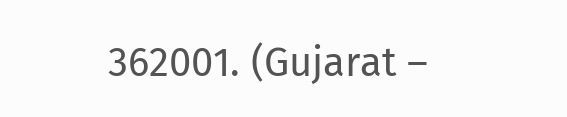362001. (Gujarat –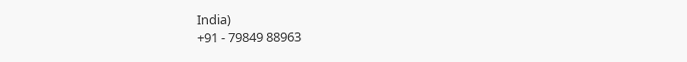India)
+91 - 79849 88963